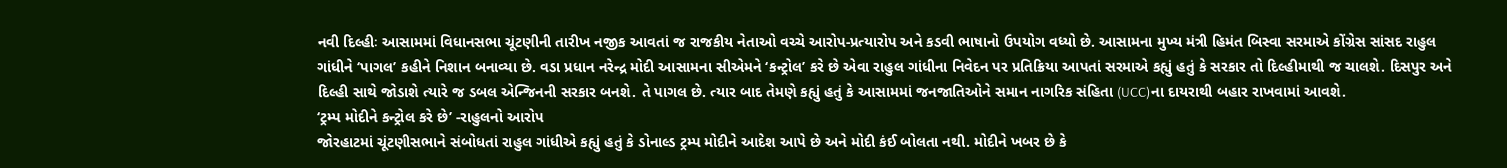નવી દિલ્હીઃ આસામમાં વિધાનસભા ચૂંટણીની તારીખ નજીક આવતાં જ રાજકીય નેતાઓ વચ્ચે આરોપ-પ્રત્યારોપ અને કડવી ભાષાનો ઉપયોગ વધ્યો છે. આસામના મુખ્ય મંત્રી હિમંત બિસ્વા સરમાએ કોંગ્રેસ સાંસદ રાહુલ ગાંધીને ‘પાગલ’ કહીને નિશાન બનાવ્યા છે. વડા પ્રધાન નરેન્દ્ર મોદી આસામના સીએમને ‘કન્ટ્રોલ’ કરે છે એવા રાહુલ ગાંધીના નિવેદન પર પ્રતિક્રિયા આપતાં સરમાએ કહ્યું હતું કે સરકાર તો દિલ્હીમાથી જ ચાલશે. દિસપુર અને દિલ્હી સાથે જોડાશે ત્યારે જ ડબલ એન્જિનની સરકાર બનશે. તે પાગલ છે. ત્યાર બાદ તેમણે કહ્યું હતું કે આસામમાં જનજાતિઓને સમાન નાગરિક સંહિતા (UCC)ના દાયરાથી બહાર રાખવામાં આવશે.
‘ટ્રમ્પ મોદીને કન્ટ્રોલ કરે છે’ -રાહુલનો આરોપ
જોરહાટમાં ચૂંટણીસભાને સંબોધતાં રાહુલ ગાંધીએ કહ્યું હતું કે ડોનાલ્ડ ટ્રમ્પ મોદીને આદેશ આપે છે અને મોદી કંઈ બોલતા નથી. મોદીને ખબર છે કે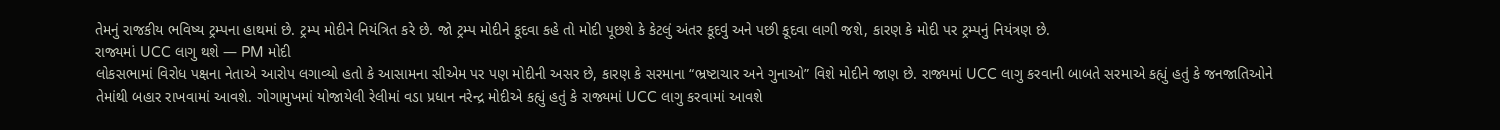તેમનું રાજકીય ભવિષ્ય ટ્રમ્પના હાથમાં છે. ટ્રમ્પ મોદીને નિયંત્રિત કરે છે. જો ટ્રમ્પ મોદીને કૂદવા કહે તો મોદી પૂછશે કે કેટલું અંતર કૂદવું અને પછી કૂદવા લાગી જશે, કારણ કે મોદી પર ટ્રમ્પનું નિયંત્રણ છે.
રાજ્યમાં UCC લાગુ થશે — PM મોદી
લોકસભામાં વિરોધ પક્ષના નેતાએ આરોપ લગાવ્યો હતો કે આસામના સીએમ પર પણ મોદીની અસર છે, કારણ કે સરમાના “ભ્રષ્ટાચાર અને ગુનાઓ” વિશે મોદીને જાણ છે. રાજ્યમાં UCC લાગુ કરવાની બાબતે સરમાએ કહ્યું હતું કે જનજાતિઓને તેમાંથી બહાર રાખવામાં આવશે. ગોગામુખમાં યોજાયેલી રેલીમાં વડા પ્રધાન નરેન્દ્ર મોદીએ કહ્યું હતું કે રાજ્યમાં UCC લાગુ કરવામાં આવશે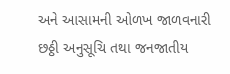અને આસામની ઓળખ જાળવનારી છઠ્ઠી અનુસૂચિ તથા જનજાતીય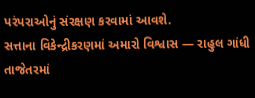પરંપરાઓનું સંરક્ષણ કરવામાં આવશે.
સત્તાના વિકેન્દ્રીકરણમાં અમારો વિશ્વાસ — રાહુલ ગાંધી
તાજેતરમાં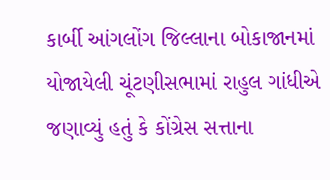કાર્બી આંગલોંગ જિલ્લાના બોકાજાનમાં યોજાયેલી ચૂંટણીસભામાં રાહુલ ગાંધીએ જણાવ્યું હતું કે કોંગ્રેસ સત્તાના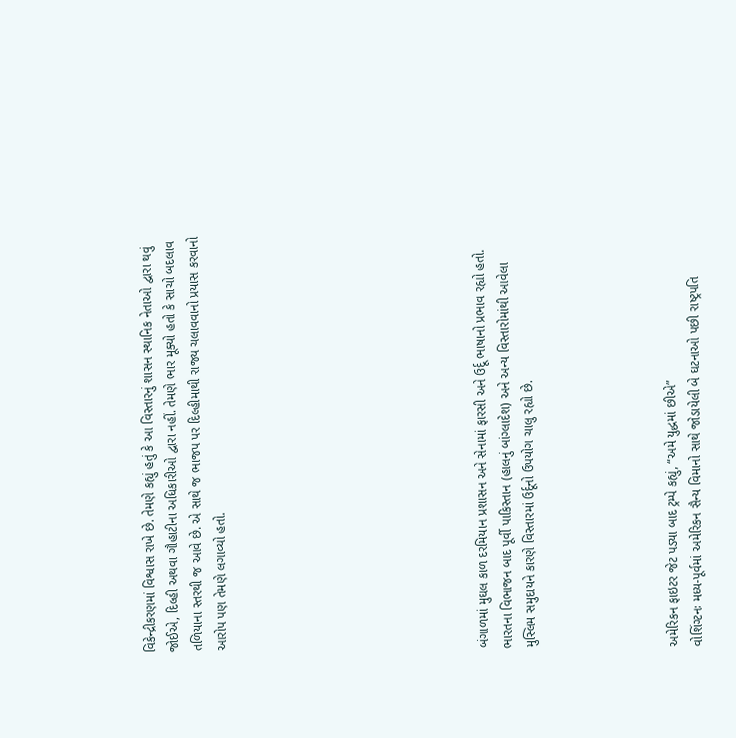વિકેન્દ્રીકરણમાં વિશ્વાસ રાખે છે. તેમણે કહ્યું હતું કે આ વિસ્તારનું શાસન સ્થાનિક નેતાઓ દ્વારા થવું જોઈએ, દિલ્હી અથવા ગૌહાટીના અધિકારીઓ દ્વારા નહીં. તેમણે ભાર મૂક્યો હતો કે સાચો બદલાવ તળિયાના સ્તરથી જ આવે છે. એ સાથે જ ભાજપ પર દિલ્હીમાથી રાજ્ય ચલાવવાનો પ્રયાસ કરવાનો આરોપ પણ તેમણે લગાવ્યો હતો.










બંગાળમાં મુઘલ કાળ દરમિયાન પ્રશાસન અને સેનામાં ફારસી અને ઉર્દૂ ભાષાનો પ્રભાવ રહ્યો હતો. ભારતના વિભાજન બાદ પૂર્વી પાકિસ્તાન (હાલનું બાંગ્લાદેશ) અને અન્ય વિસ્તારોમાંથી આવેલા મુસ્લિમ સમુદાયને કારણે વિસ્તારમાં ઉર્દૂનો ઉપયોગ ચાલુ રહ્યો છે.





અમેરિકન ફાઇટર જેટ પડ્યા બાદ ટ્રમ્પે કહ્યું, “અમે યુદ્ધમાં છીએ”
વોશિંગ્ટનઃ મધ્ય-પૂર્વમાં અમેરિકન સૈન્ય વિમાનો સાથે જોડાયેલી બે ઘટનાઓ પછી રાષ્ટ્રપતિ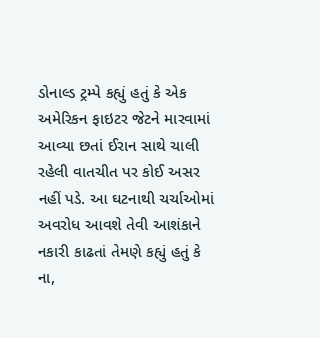ડોનાલ્ડ ટ્રમ્પે કહ્યું હતું કે એક અમેરિકન ફાઇટર જેટને મારવામાં આવ્યા છતાં ઈરાન સાથે ચાલી રહેલી વાતચીત પર કોઈ અસર નહીં પડે. આ ઘટનાથી ચર્ચાઓમાં અવરોધ આવશે તેવી આશંકાને નકારી કાઢતાં તેમણે કહ્યું હતું કે ના,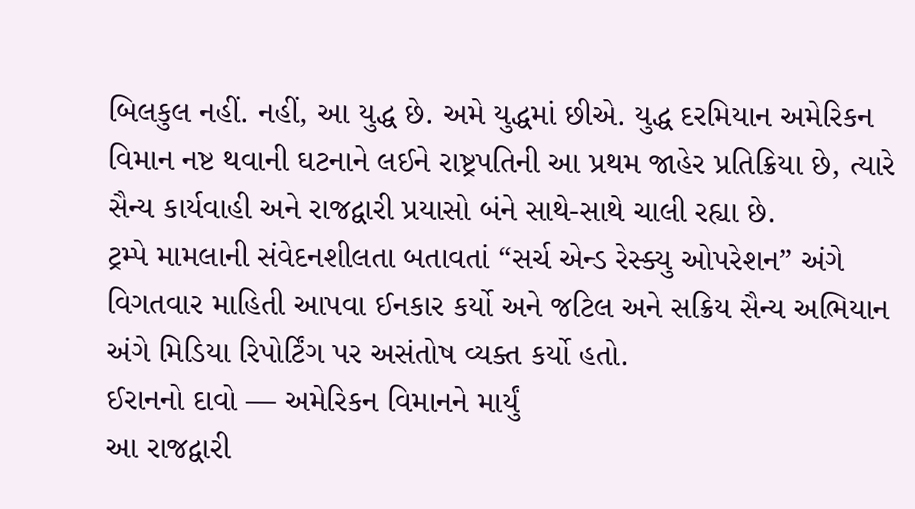બિલકુલ નહીં. નહીં, આ યુદ્ધ છે. અમે યુદ્ધમાં છીએ. યુદ્ધ દરમિયાન અમેરિકન વિમાન નષ્ટ થવાની ઘટનાને લઈને રાષ્ટ્રપતિની આ પ્રથમ જાહેર પ્રતિક્રિયા છે, ત્યારે સૈન્ય કાર્યવાહી અને રાજદ્વારી પ્રયાસો બંને સાથે-સાથે ચાલી રહ્યા છે.
ટ્રમ્પે મામલાની સંવેદનશીલતા બતાવતાં “સર્ચ એન્ડ રેસ્ક્યુ ઓપરેશન” અંગે વિગતવાર માહિતી આપવા ઈનકાર કર્યો અને જટિલ અને સક્રિય સૈન્ય અભિયાન અંગે મિડિયા રિપોર્ટિંગ પર અસંતોષ વ્યક્ત કર્યો હતો.
ઈરાનનો દાવો — અમેરિકન વિમાનને માર્યું
આ રાજદ્વારી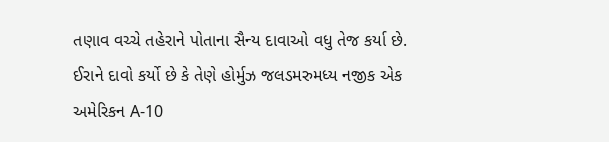તણાવ વચ્ચે તહેરાને પોતાના સૈન્ય દાવાઓ વધુ તેજ કર્યા છે. ઈરાને દાવો કર્યો છે કે તેણે હોર્મુઝ જલડમરુમધ્ય નજીક એક અમેરિકન A-10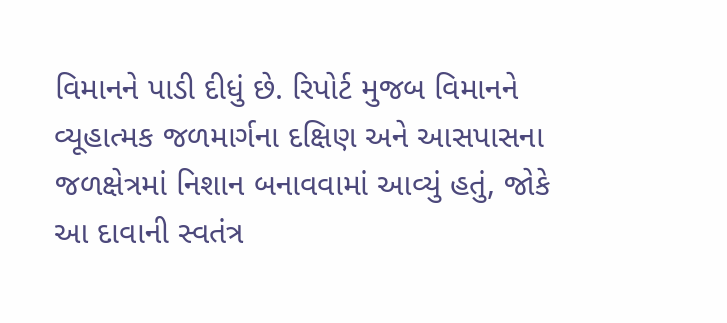વિમાનને પાડી દીધું છે. રિપોર્ટ મુજબ વિમાનને વ્યૂહાત્મક જળમાર્ગના દક્ષિણ અને આસપાસના જળક્ષેત્રમાં નિશાન બનાવવામાં આવ્યું હતું, જોકે આ દાવાની સ્વતંત્ર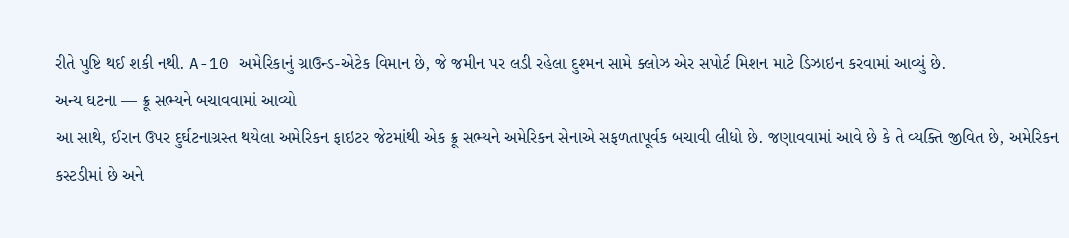રીતે પુષ્ટિ થઈ શકી નથી. A-10 અમેરિકાનું ગ્રાઉન્ડ-એટેક વિમાન છે, જે જમીન પર લડી રહેલા દુશ્મન સામે ક્લોઝ એર સપોર્ટ મિશન માટે ડિઝાઇન કરવામાં આવ્યું છે.
અન્ય ઘટના — ક્રૂ સભ્યને બચાવવામાં આવ્યો
આ સાથે, ઈરાન ઉપર દુર્ઘટનાગ્રસ્ત થયેલા અમેરિકન ફાઇટર જેટમાંથી એક ક્રૂ સભ્યને અમેરિકન સેનાએ સફળતાપૂર્વક બચાવી લીધો છે. જણાવવામાં આવે છે કે તે વ્યક્તિ જીવિત છે, અમેરિકન કસ્ટડીમાં છે અને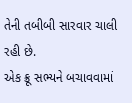તેની તબીબી સારવાર ચાલી રહી છે.
એક ક્રૂ સભ્યને બચાવવામાં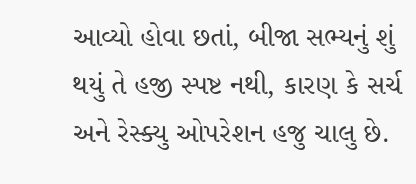આવ્યો હોવા છતાં, બીજા સભ્યનું શું થયું તે હજી સ્પષ્ટ નથી, કારણ કે સર્ચ અને રેસ્ક્યુ ઓપરેશન હજુ ચાલુ છે.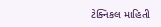ટેક્નિકલ માહિતી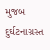મુજબ દુર્ઘટનાગ્રસ્ત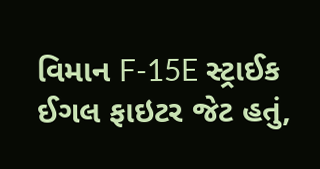વિમાન F-15E સ્ટ્રાઈક ઈગલ ફાઇટર જેટ હતું,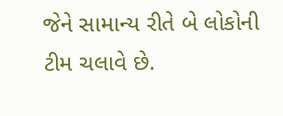જેને સામાન્ય રીતે બે લોકોની ટીમ ચલાવે છે.